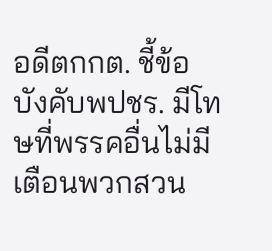อดีตกกต. ชี้ข้อบังคับพปชร. มีโทษที่พรรคอื่นไม่มี เตือนพวกสวน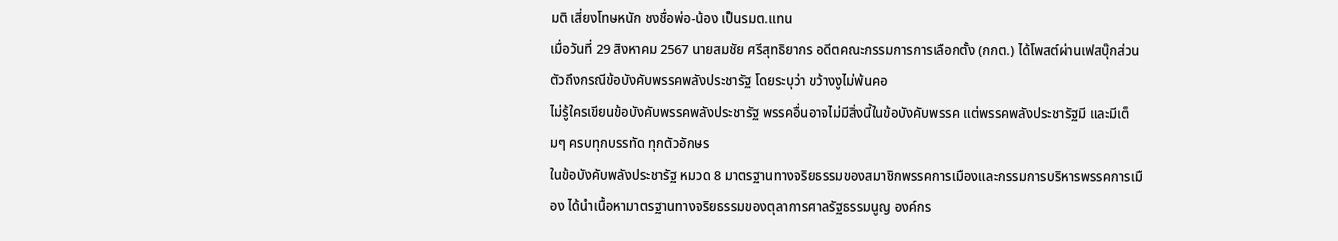มติ เสี่ยงโทษหนัก ชงชื่อพ่อ-น้อง เป็นรมต.แทน
เมื่อวันที่ 29 สิงหาคม 2567 นายสมชัย ศรีสุทธิยากร อดีตคณะกรรมการการเลือกตั้ง (กกต.) ได้โพสต์ผ่านเฟสบุ๊กส่วนตัวถึงกรณีข้อบังคับพรรคพลังประชารัฐ โดยระบุว่า ขว้างงูไม่พ้นคอ
ไม่รู้ใครเขียนข้อบังคับพรรคพลังประชารัฐ พรรคอื่นอาจไม่มีสิ่งนี้ในข้อบังคับพรรค แต่พรรคพลังประชารัฐมี และมีเต็มๆ ครบทุกบรรทัด ทุกตัวอักษร
ในข้อบังคับพลังประชารัฐ หมวด 8 มาตรฐานทางจริยธรรมของสมาชิกพรรคการเมืองและกรรมการบริหารพรรคการเมือง ได้นำเนื้อหามาตรฐานทางจริยธรรมของตุลาการศาลรัฐธรรมนูญ องค์กร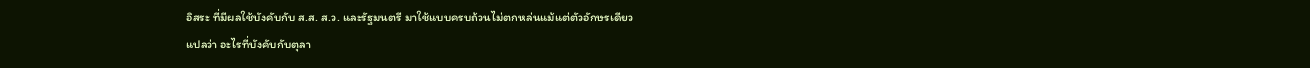อิสระ ที่มีผลใช้บังคับกับ ส.ส. ส.ว. และรัฐมนตรี มาใช้แบบครบถ้วนไม่ตกหล่นแม้แต่ตัวอักษรเดียว
แปลว่า อะไรที่บังคับกับตุลา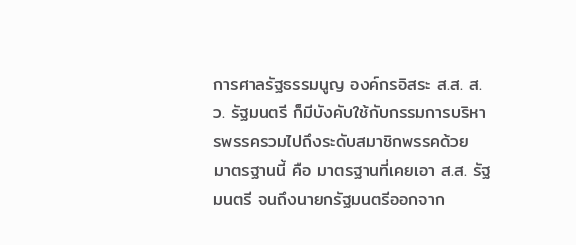การศาลรัฐธรรมนูญ องค์กรอิสระ ส.ส. ส.ว. รัฐมนตรี ก็มีบังคับใช้กับกรรมการบริหารพรรครวมไปถึงระดับสมาชิกพรรคด้วย
มาตรฐานนี้ คือ มาตรฐานที่เคยเอา ส.ส. รัฐมนตรี จนถึงนายกรัฐมนตรีออกจาก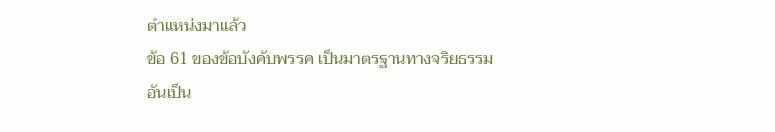ตำแหน่งมาแล้ว
ข้อ 61 ของข้อบังคับพรรค เป็นมาตรฐานทางจริยธรรมอันเป็น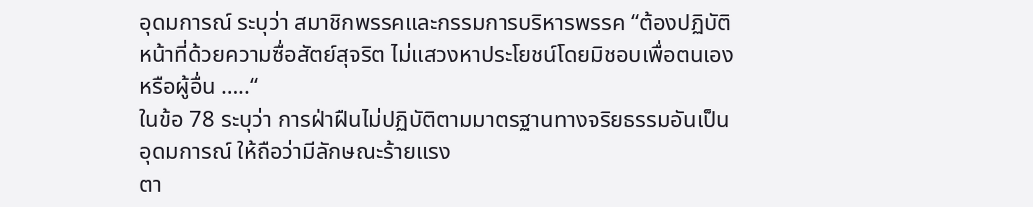อุดมการณ์ ระบุว่า สมาชิกพรรคและกรรมการบริหารพรรค “ต้องปฏิบัติหน้าที่ด้วยความซื่อสัตย์สุจริต ไม่แสวงหาประโยชน์โดยมิชอบเพื่อตนเองหรือผู้อื่น …..“
ในข้อ 78 ระบุว่า การฝ่าฝืนไม่ปฏิบัติตามมาตรฐานทางจริยธรรมอันเป็นอุดมการณ์ ให้ถือว่ามีลักษณะร้ายแรง
ตา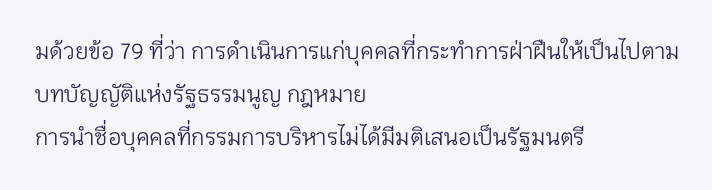มด้วยข้อ 79 ที่ว่า การดำเนินการแก่บุคคลที่กระทำการฝ่าฝืนให้เป็นไปตามบทบัญญัติแห่งรัฐธรรมนูญ กฎหมาย
การนำชื่อบุคคลที่กรรมการบริหารไม่ได้มีมติเสนอเป็นรัฐมนตรี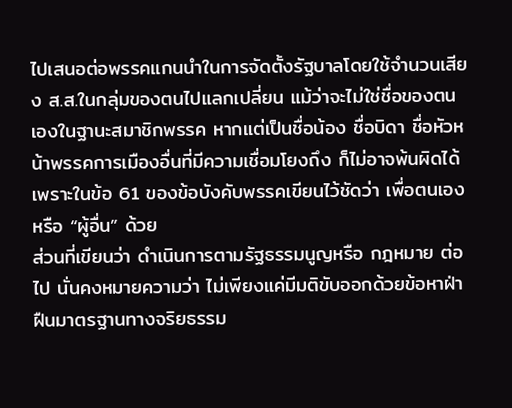ไปเสนอต่อพรรคแกนนำในการจัดตั้งรัฐบาลโดยใช้จำนวนเสียง ส.ส.ในกลุ่มของตนไปแลกเปลี่ยน แม้ว่าจะไม่ใช่ชื่อของตนเองในฐานะสมาชิกพรรค หากแต่เป็นชื่อน้อง ชื่อบิดา ชื่อหัวหน้าพรรคการเมืองอื่นที่มีความเชื่อมโยงถึง ก็ไม่อาจพ้นผิดได้
เพราะในข้อ 61 ของข้อบังคับพรรคเขียนไว้ชัดว่า เพื่อตนเองหรือ “ผู้อื่น” ด้วย
ส่วนที่เขียนว่า ดำเนินการตามรัฐธรรมนูญหรือ กฎหมาย ต่อไป นั่นคงหมายความว่า ไม่เพียงแค่มีมติขับออกด้วยข้อหาฝ่าฝืนมาตรฐานทางจริยธรรม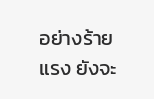อย่างร้ายแรง ยังจะ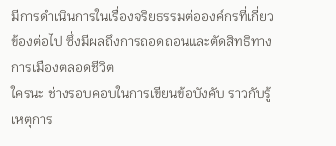มีการดำเนินการในเรื่องจริยธรรมต่อองค์กรที่เกี่ยวข้องต่อไป ซึ่งมีผลถึงการถอดถอนและตัดสิทธิทางการเมืองตลอดชีวิต
ใครนะ ช่างรอบคอบในการเขียนข้อบังคับ ราวกับรู้เหตุการ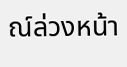ณ์ล่วงหน้า